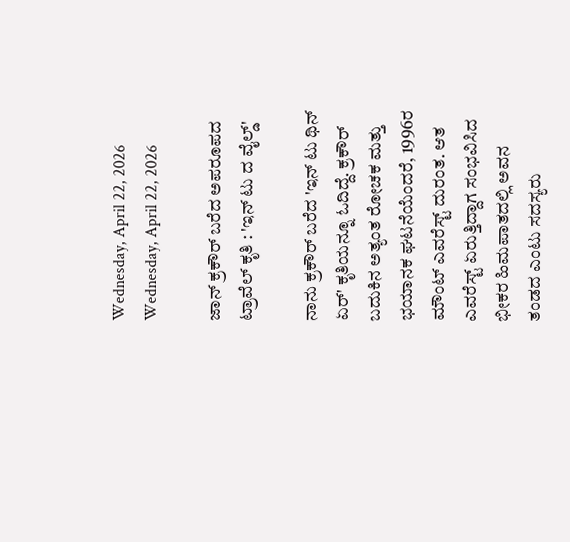Wednesday, April 22, 2026
Wednesday, April 22, 2026

ಜಾನ್ ಕ್ರಕೌರ್ ಬರೆದ ಅಪರೂಪದ ಟ್ರಾವೆಲ್ ಕೃತಿ : 'ಇನ್ ಟು ದ ವೈಲ್ಡ್'

ನಾನು ಕ್ರಕೌರ್ ಬರೆದ 'ಇನ್ ಟು ಥಿನ್ ಏರ್' ಕೃತಿಯನ್ನೂ ಓದಿದ್ದೆ. ಕ್ರಕೌರ್ ಬದುಕಿನ ಅತ್ಯಂತ ರೋಚಕ ಮತ್ತು ಭಯಾನಕ ಘಟನೆಯೆಂದರೆ, 1996ರ ಮೌಂಟ್ ಎವರೆಸ್ಟ್ ದುರಂತ. ಆತ ಎವರೆಸ್ಟ್ ಏರುತ್ತಿದ್ದಾಗ ಸಂಭವಿಸಿದ ಭೀಕರ ಹಿಮಪಾತದಲ್ಲಿ ಅವನ ತಂಡದ ಎಂಟು ಸದಸ್ಯರು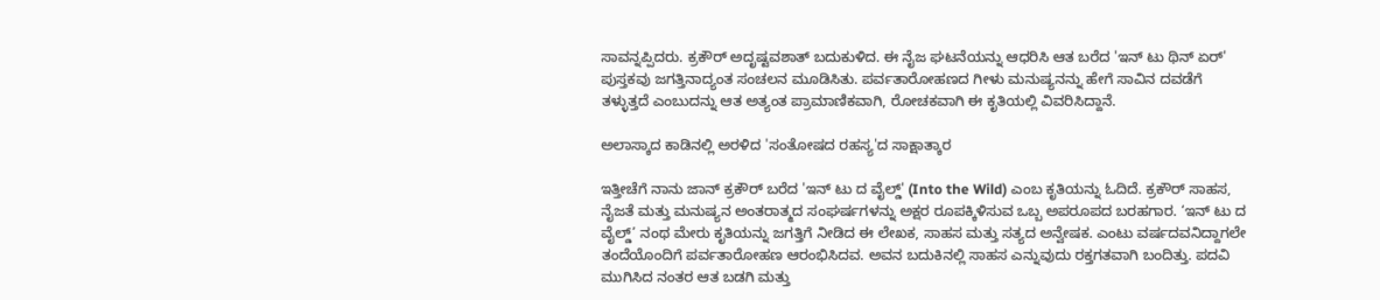ಸಾವನ್ನಪ್ಪಿದರು. ಕ್ರಕೌರ್ ಅದೃಷ್ಟವಶಾತ್ ಬದುಕುಳಿದ. ಈ ನೈಜ ಘಟನೆಯನ್ನು ಆಧರಿಸಿ ಆತ ಬರೆದ 'ಇನ್ ಟು ಥಿನ್ ಏರ್' ಪುಸ್ತಕವು ಜಗತ್ತಿನಾದ್ಯಂತ ಸಂಚಲನ ಮೂಡಿಸಿತು. ಪರ್ವತಾರೋಹಣದ ಗೀಳು ಮನುಷ್ಯನನ್ನು ಹೇಗೆ ಸಾವಿನ ದವಡೆಗೆ ತಳ್ಳುತ್ತದೆ ಎಂಬುದನ್ನು ಆತ ಅತ್ಯಂತ ಪ್ರಾಮಾಣಿಕವಾಗಿ, ರೋಚಕವಾಗಿ ಈ ಕೃತಿಯಲ್ಲಿ ವಿವರಿಸಿದ್ದಾನೆ.

ಅಲಾಸ್ಕಾದ ಕಾಡಿನಲ್ಲಿ ಅರಳಿದ 'ಸಂತೋಷದ ರಹಸ್ಯ'ದ ಸಾಕ್ಷಾತ್ಕಾರ

ಇತ್ತೀಚೆಗೆ ನಾನು ಜಾನ್ ಕ್ರಕೌರ್ ಬರೆದ 'ಇನ್ ಟು ದ ವೈಲ್ಡ್' (Into the Wild) ಎಂಬ ಕೃತಿಯನ್ನು ಓದಿದೆ. ಕ್ರಕೌರ್ ಸಾಹಸ, ನೈಜತೆ ಮತ್ತು ಮನುಷ್ಯನ ಅಂತರಾತ್ಮದ ಸಂಘರ್ಷಗಳನ್ನು ಅಕ್ಷರ ರೂಪಕ್ಕಿಳಿಸುವ ಒಬ್ಬ ಅಪರೂಪದ ಬರಹಗಾರ. ‘ಇನ್ ಟು ದ ವೈಲ್ಡ್’ ನಂಥ ಮೇರು ಕೃತಿಯನ್ನು ಜಗತ್ತಿಗೆ ನೀಡಿದ ಈ ಲೇಖಕ, ಸಾಹಸ ಮತ್ತು ಸತ್ಯದ ಅನ್ವೇಷಕ. ಎಂಟು ವರ್ಷದವನಿದ್ದಾಗಲೇ ತಂದೆಯೊಂದಿಗೆ ಪರ್ವತಾರೋಹಣ ಆರಂಭಿಸಿದವ. ಅವನ ಬದುಕಿನಲ್ಲಿ ಸಾಹಸ ಎನ್ನುವುದು ರಕ್ತಗತವಾಗಿ ಬಂದಿತ್ತು. ಪದವಿ ಮುಗಿಸಿದ ನಂತರ ಆತ ಬಡಗಿ ಮತ್ತು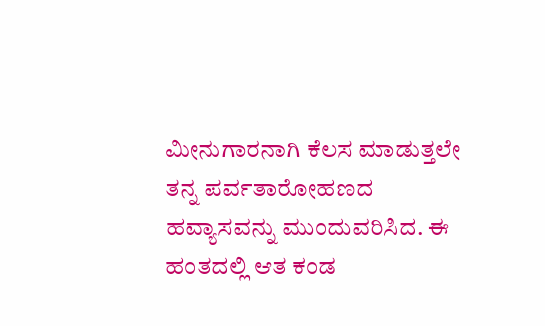ಮೀನುಗಾರನಾಗಿ ಕೆಲಸ ಮಾಡುತ್ತಲೇ ತನ್ನ ಪರ್ವತಾರೋಹಣದ ಹವ್ಯಾಸವನ್ನು ಮುಂದುವರಿಸಿದ. ಈ ಹಂತದಲ್ಲಿ ಆತ ಕಂಡ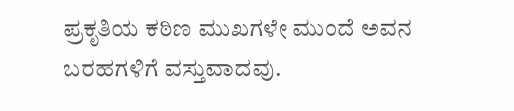ಪ್ರಕೃತಿಯ ಕಠಿಣ ಮುಖಗಳೇ ಮುಂದೆ ಅವನ ಬರಹಗಳಿಗೆ ವಸ್ತುವಾದವು.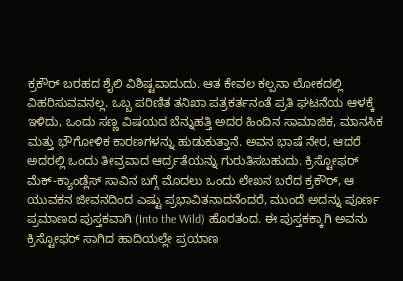ಕ್ರಕೌರ್ ಬರಹದ ಶೈಲಿ ವಿಶಿಷ್ಟವಾದುದು. ಆತ ಕೇವಲ ಕಲ್ಪನಾ ಲೋಕದಲ್ಲಿ ವಿಹರಿಸುವವನಲ್ಲ. ಒಬ್ಬ ಪರಿಣಿತ ತನಿಖಾ ಪತ್ರಕರ್ತನಂತೆ ಪ್ರತಿ ಘಟನೆಯ ಆಳಕ್ಕೆ ಇಳಿದು, ಒಂದು ಸಣ್ಣ ವಿಷಯದ ಬೆನ್ನುಹತ್ತಿ ಅದರ ಹಿಂದಿನ ಸಾಮಾಜಿಕ, ಮಾನಸಿಕ ಮತ್ತು ಭೌಗೋಳಿಕ ಕಾರಣಗಳನ್ನು ಹುಡುಕುತ್ತಾನೆ. ಅವನ ಭಾಷೆ ನೇರ, ಆದರೆ ಅದರಲ್ಲಿ ಒಂದು ತೀವ್ರವಾದ ಆರ್ದ್ರತೆಯನ್ನು ಗುರುತಿಸಬಹುದು. ಕ್ರಿಸ್ಟೋಫರ್ ಮೆಕ್-ಕ್ಯಾಂಡ್ಲೆಸ್ ಸಾವಿನ ಬಗ್ಗೆ ಮೊದಲು ಒಂದು ಲೇಖನ ಬರೆದ ಕ್ರಕೌರ್, ಆ ಯುವಕನ ಜೀವನದಿಂದ ಎಷ್ಟು ಪ್ರಭಾವಿತನಾದನೆಂದರೆ, ಮುಂದೆ ಅದನ್ನು ಪೂರ್ಣ ಪ್ರಮಾಣದ ಪುಸ್ತಕವಾಗಿ (Into the Wild) ಹೊರತಂದ. ಈ ಪುಸ್ತಕಕ್ಕಾಗಿ ಅವನು ಕ್ರಿಸ್ಟೋಫರ್ ಸಾಗಿದ ಹಾದಿಯಲ್ಲೇ ಪ್ರಯಾಣ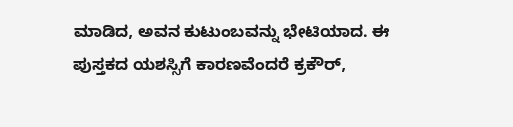ಮಾಡಿದ, ಅವನ ಕುಟುಂಬವನ್ನು ಭೇಟಿಯಾದ. ಈ ಪುಸ್ತಕದ ಯಶಸ್ಸಿಗೆ ಕಾರಣವೆಂದರೆ ಕ್ರಕೌರ್,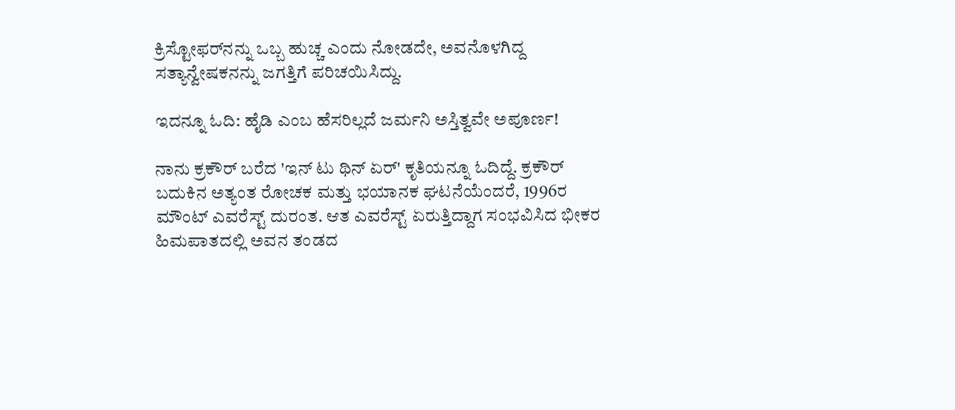ಕ್ರಿಸ್ಟೋಫರ್‌ನನ್ನು ಒಬ್ಬ ಹುಚ್ಚ ಎಂದು ನೋಡದೇ, ಅವನೊಳಗಿದ್ದ ಸತ್ಯಾನ್ವೇಷಕನನ್ನು ಜಗತ್ತಿಗೆ ಪರಿಚಯಿಸಿದ್ದು.

ಇದನ್ನೂ ಓದಿ: ಹೈಡಿ ಎಂಬ ಹೆಸರಿಲ್ಲದೆ ಜರ್ಮನಿ ಅಸ್ತಿತ್ವವೇ ಅಪೂರ್ಣ!

ನಾನು ಕ್ರಕೌರ್ ಬರೆದ 'ಇನ್ ಟು ಥಿನ್ ಏರ್' ಕೃತಿಯನ್ನೂ ಓದಿದ್ದೆ. ಕ್ರಕೌರ್ ಬದುಕಿನ ಅತ್ಯಂತ ರೋಚಕ ಮತ್ತು ಭಯಾನಕ ಘಟನೆಯೆಂದರೆ, 1996ರ ಮೌಂಟ್ ಎವರೆಸ್ಟ್ ದುರಂತ. ಆತ ಎವರೆಸ್ಟ್ ಏರುತ್ತಿದ್ದಾಗ ಸಂಭವಿಸಿದ ಭೀಕರ ಹಿಮಪಾತದಲ್ಲಿ ಅವನ ತಂಡದ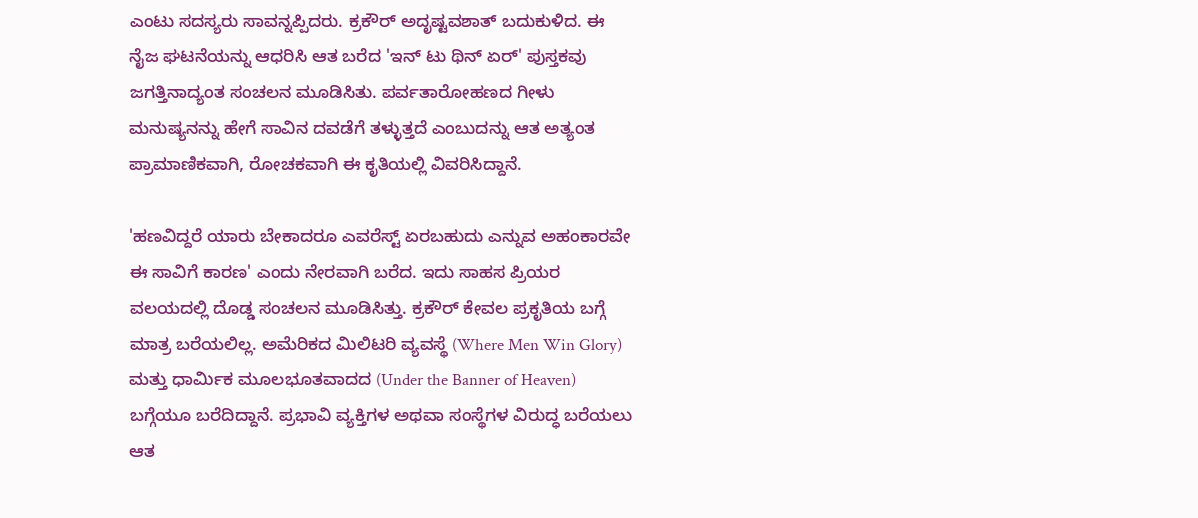ಎಂಟು ಸದಸ್ಯರು ಸಾವನ್ನಪ್ಪಿದರು. ಕ್ರಕೌರ್ ಅದೃಷ್ಟವಶಾತ್ ಬದುಕುಳಿದ. ಈ ನೈಜ ಘಟನೆಯನ್ನು ಆಧರಿಸಿ ಆತ ಬರೆದ 'ಇನ್ ಟು ಥಿನ್ ಏರ್' ಪುಸ್ತಕವು ಜಗತ್ತಿನಾದ್ಯಂತ ಸಂಚಲನ ಮೂಡಿಸಿತು. ಪರ್ವತಾರೋಹಣದ ಗೀಳು ಮನುಷ್ಯನನ್ನು ಹೇಗೆ ಸಾವಿನ ದವಡೆಗೆ ತಳ್ಳುತ್ತದೆ ಎಂಬುದನ್ನು ಆತ ಅತ್ಯಂತ ಪ್ರಾಮಾಣಿಕವಾಗಿ, ರೋಚಕವಾಗಿ ಈ ಕೃತಿಯಲ್ಲಿ ವಿವರಿಸಿದ್ದಾನೆ.

'ಹಣವಿದ್ದರೆ ಯಾರು ಬೇಕಾದರೂ ಎವರೆಸ್ಟ್ ಏರಬಹುದು ಎನ್ನುವ ಅಹಂಕಾರವೇ ಈ ಸಾವಿಗೆ ಕಾರಣ' ಎಂದು ನೇರವಾಗಿ ಬರೆದ. ಇದು ಸಾಹಸ ಪ್ರಿಯರ ವಲಯದಲ್ಲಿ ದೊಡ್ಡ ಸಂಚಲನ ಮೂಡಿಸಿತ್ತು. ಕ್ರಕೌರ್ ಕೇವಲ ಪ್ರಕೃತಿಯ ಬಗ್ಗೆ ಮಾತ್ರ ಬರೆಯಲಿಲ್ಲ. ಅಮೆರಿಕದ ಮಿಲಿಟರಿ ವ್ಯವಸ್ಥೆ (Where Men Win Glory) ಮತ್ತು ಧಾರ್ಮಿಕ ಮೂಲಭೂತವಾದದ (Under the Banner of Heaven) ಬಗ್ಗೆಯೂ ಬರೆದಿದ್ದಾನೆ. ಪ್ರಭಾವಿ ವ್ಯಕ್ತಿಗಳ ಅಥವಾ ಸಂಸ್ಥೆಗಳ ವಿರುದ್ಧ ಬರೆಯಲು ಆತ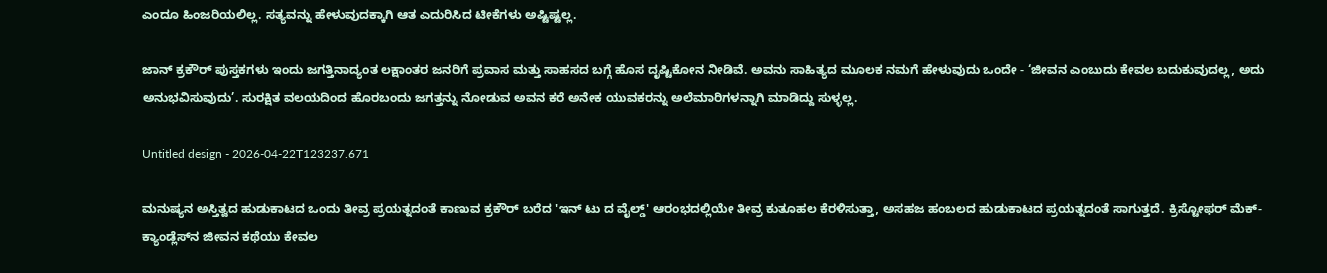ಎಂದೂ ಹಿಂಜರಿಯಲಿಲ್ಲ. ಸತ್ಯವನ್ನು ಹೇಳುವುದಕ್ಕಾಗಿ ಆತ ಎದುರಿಸಿದ ಟೀಕೆಗಳು ಅಷ್ಟಿಷ್ಟಲ್ಲ.

ಜಾನ್ ಕ್ರಕೌರ್ ಪುಸ್ತಕಗಳು ಇಂದು ಜಗತ್ತಿನಾದ್ಯಂತ ಲಕ್ಷಾಂತರ ಜನರಿಗೆ ಪ್ರವಾಸ ಮತ್ತು ಸಾಹಸದ ಬಗ್ಗೆ ಹೊಸ ದೃಷ್ಟಿಕೋನ ನೀಡಿವೆ. ಅವನು ಸಾಹಿತ್ಯದ ಮೂಲಕ ನಮಗೆ ಹೇಳುವುದು ಒಂದೇ - ‘ಜೀವನ ಎಂಬುದು ಕೇವಲ ಬದುಕುವುದಲ್ಲ, ಅದು ಅನುಭವಿಸುವುದು’. ಸುರಕ್ಷಿತ ವಲಯದಿಂದ ಹೊರಬಂದು ಜಗತ್ತನ್ನು ನೋಡುವ ಅವನ ಕರೆ ಅನೇಕ ಯುವಕರನ್ನು ಅಲೆಮಾರಿಗಳನ್ನಾಗಿ ಮಾಡಿದ್ದು ಸುಳ್ಳಲ್ಲ.

Untitled design - 2026-04-22T123237.671

ಮನುಷ್ಯನ ಅಸ್ತಿತ್ವದ ಹುಡುಕಾಟದ ಒಂದು ತೀವ್ರ ಪ್ರಯತ್ನದಂತೆ ಕಾಣುವ ಕ್ರಕೌರ್ ಬರೆದ 'ಇನ್ ಟು ದ ವೈಲ್ಡ್' ಆರಂಭದಲ್ಲಿಯೇ ತೀವ್ರ ಕುತೂಹಲ ಕೆರಳಿಸುತ್ತಾ, ಅಸಹಜ ಹಂಬಲದ ಹುಡುಕಾಟದ ಪ್ರಯತ್ನದಂತೆ ಸಾಗುತ್ತದೆ. ಕ್ರಿಸ್ಟೋಫರ್ ಮೆಕ್-ಕ್ಯಾಂಡ್ಲೆಸ್‌ನ ಜೀವನ ಕಥೆಯು ಕೇವಲ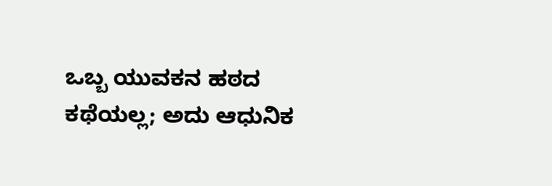ಒಬ್ಬ ಯುವಕನ ಹಠದ ಕಥೆಯಲ್ಲ; ಅದು ಆಧುನಿಕ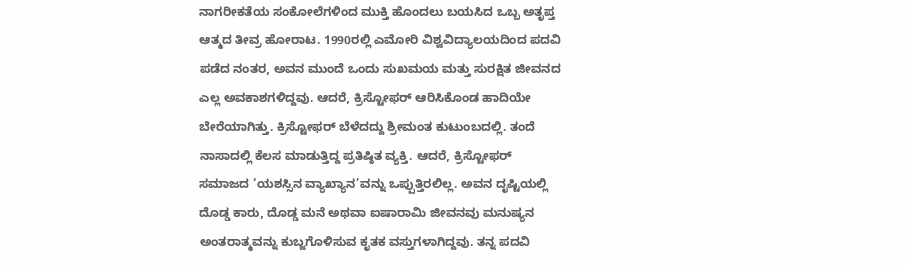ನಾಗರೀಕತೆಯ ಸಂಕೋಲೆಗಳಿಂದ ಮುಕ್ತಿ ಹೊಂದಲು ಬಯಸಿದ ಒಬ್ಬ ಅತೃಪ್ತ ಆತ್ಮದ ತೀವ್ರ ಹೋರಾಟ. 1990ರಲ್ಲಿ ಎಮೋರಿ ವಿಶ್ವವಿದ್ಯಾಲಯದಿಂದ ಪದವಿ ಪಡೆದ ನಂತರ, ಅವನ ಮುಂದೆ ಒಂದು ಸುಖಮಯ ಮತ್ತು ಸುರಕ್ಷಿತ ಜೀವನದ ಎಲ್ಲ ಅವಕಾಶಗಳಿದ್ದವು. ಆದರೆ, ಕ್ರಿಸ್ಟೋಫರ್ ಆರಿಸಿಕೊಂಡ ಹಾದಿಯೇ ಬೇರೆಯಾಗಿತ್ತು. ಕ್ರಿಸ್ಟೋಫರ್ ಬೆಳೆದದ್ದು ಶ್ರೀಮಂತ ಕುಟುಂಬದಲ್ಲಿ. ತಂದೆ ನಾಸಾದಲ್ಲಿ ಕೆಲಸ ಮಾಡುತ್ತಿದ್ದ ಪ್ರತಿಷ್ಠಿತ ವ್ಯಕ್ತಿ. ಆದರೆ, ಕ್ರಿಸ್ಟೋಫರ್ ಸಮಾಜದ ‘ಯಶಸ್ಸಿನ ವ್ಯಾಖ್ಯಾನ’ವನ್ನು ಒಪ್ಪುತ್ತಿರಲಿಲ್ಲ. ಅವನ ದೃಷ್ಟಿಯಲ್ಲಿ ದೊಡ್ಡ ಕಾರು, ದೊಡ್ಡ ಮನೆ ಅಥವಾ ಐಷಾರಾಮಿ ಜೀವನವು ಮನುಷ್ಯನ ಅಂತರಾತ್ಮವನ್ನು ಕುಬ್ಜಗೊಳಿಸುವ ಕೃತಕ ವಸ್ತುಗಳಾಗಿದ್ದವು. ತನ್ನ ಪದವಿ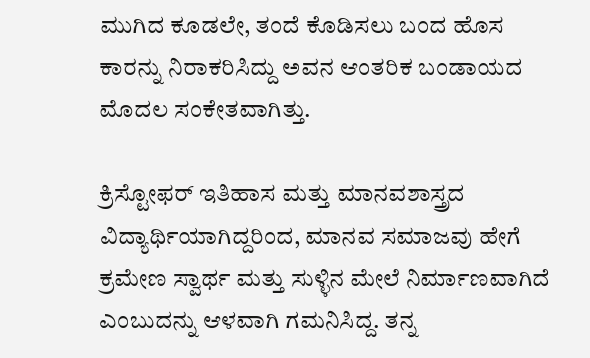ಮುಗಿದ ಕೂಡಲೇ, ತಂದೆ ಕೊಡಿಸಲು ಬಂದ ಹೊಸ ಕಾರನ್ನು ನಿರಾಕರಿಸಿದ್ದು ಅವನ ಆಂತರಿಕ ಬಂಡಾಯದ ಮೊದಲ ಸಂಕೇತವಾಗಿತ್ತು.

ಕ್ರಿಸ್ಟೋಫರ್ ಇತಿಹಾಸ ಮತ್ತು ಮಾನವಶಾಸ್ತ್ರದ ವಿದ್ಯಾರ್ಥಿಯಾಗಿದ್ದರಿಂದ, ಮಾನವ ಸಮಾಜವು ಹೇಗೆ ಕ್ರಮೇಣ ಸ್ವಾರ್ಥ ಮತ್ತು ಸುಳ್ಳಿನ ಮೇಲೆ ನಿರ್ಮಾಣವಾಗಿದೆ ಎಂಬುದನ್ನು ಆಳವಾಗಿ ಗಮನಿಸಿದ್ದ. ತನ್ನ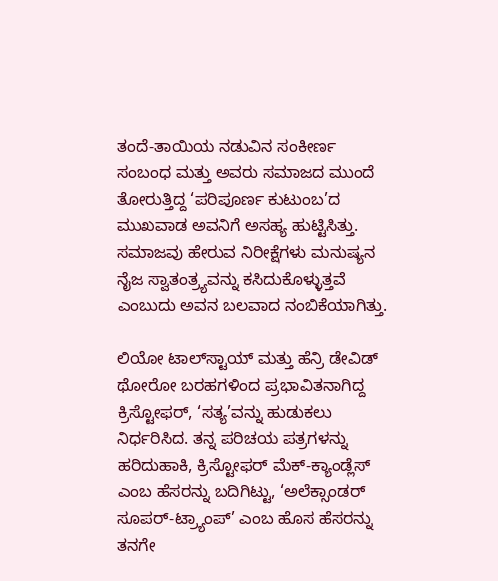ತಂದೆ-ತಾಯಿಯ ನಡುವಿನ ಸಂಕೀರ್ಣ ಸಂಬಂಧ ಮತ್ತು ಅವರು ಸಮಾಜದ ಮುಂದೆ ತೋರುತ್ತಿದ್ದ ‘ಪರಿಪೂರ್ಣ ಕುಟುಂಬ’ದ ಮುಖವಾಡ ಅವನಿಗೆ ಅಸಹ್ಯ ಹುಟ್ಟಿಸಿತ್ತು. ಸಮಾಜವು ಹೇರುವ ನಿರೀಕ್ಷೆಗಳು ಮನುಷ್ಯನ ನೈಜ ಸ್ವಾತಂತ್ರ್ಯವನ್ನು ಕಸಿದುಕೊಳ್ಳುತ್ತವೆ ಎಂಬುದು ಅವನ ಬಲವಾದ ನಂಬಿಕೆಯಾಗಿತ್ತು.

ಲಿಯೋ ಟಾಲ್‌ಸ್ಟಾಯ್ ಮತ್ತು ಹೆನ್ರಿ ಡೇವಿಡ್ ಥೋರೋ ಬರಹಗಳಿಂದ ಪ್ರಭಾವಿತನಾಗಿದ್ದ ಕ್ರಿಸ್ಟೋಫರ್, ‘ಸತ್ಯ’ವನ್ನು ಹುಡುಕಲು ನಿರ್ಧರಿಸಿದ. ತನ್ನ ಪರಿಚಯ ಪತ್ರಗಳನ್ನು ಹರಿದುಹಾಕಿ, ಕ್ರಿಸ್ಟೋಫರ್ ಮೆಕ್-ಕ್ಯಾಂಡ್ಲೆಸ್ ಎಂಬ ಹೆಸರನ್ನು ಬದಿಗಿಟ್ಟು, ‘ಅಲೆಕ್ಸಾಂಡರ್ ಸೂಪರ್-ಟ್ರ್ಯಾಂಪ್’ ಎಂಬ ಹೊಸ ಹೆಸರನ್ನು ತನಗೇ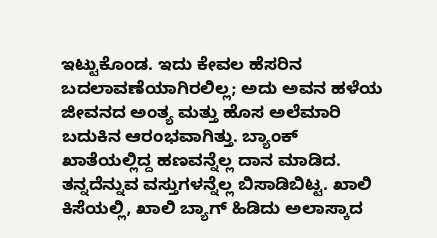ಇಟ್ಟುಕೊಂಡ. ಇದು ಕೇವಲ ಹೆಸರಿನ ಬದಲಾವಣೆಯಾಗಿರಲಿಲ್ಲ; ಅದು ಅವನ ಹಳೆಯ ಜೀವನದ ಅಂತ್ಯ ಮತ್ತು ಹೊಸ ಅಲೆಮಾರಿ ಬದುಕಿನ ಆರಂಭವಾಗಿತ್ತು. ಬ್ಯಾಂಕ್ ಖಾತೆಯಲ್ಲಿದ್ದ ಹಣವನ್ನೆಲ್ಲ ದಾನ ಮಾಡಿದ. ತನ್ನದೆನ್ನುವ ವಸ್ತುಗಳನ್ನೆಲ್ಲ ಬಿಸಾಡಿಬಿಟ್ಟ. ಖಾಲಿ ಕಿಸೆಯಲ್ಲಿ, ಖಾಲಿ ಬ್ಯಾಗ್ ಹಿಡಿದು ಅಲಾಸ್ಕಾದ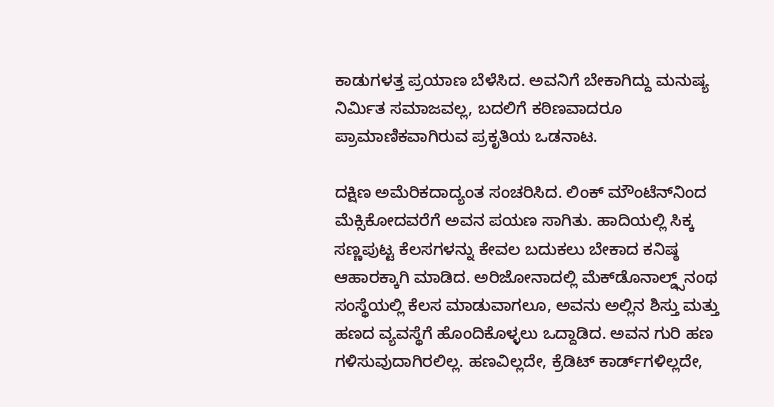ಕಾಡುಗಳತ್ತ ಪ್ರಯಾಣ ಬೆಳೆಸಿದ. ಅವನಿಗೆ ಬೇಕಾಗಿದ್ದು ಮನುಷ್ಯ ನಿರ್ಮಿತ ಸಮಾಜವಲ್ಲ, ಬದಲಿಗೆ ಕಠಿಣವಾದರೂ ಪ್ರಾಮಾಣಿಕವಾಗಿರುವ ಪ್ರಕೃತಿಯ ಒಡನಾಟ.

ದಕ್ಷಿಣ ಅಮೆರಿಕದಾದ್ಯಂತ ಸಂಚರಿಸಿದ. ಲಿಂಕ್ ಮೌಂಟೆನ್‌ನಿಂದ ಮೆಕ್ಸಿಕೋದವರೆಗೆ ಅವನ ಪಯಣ ಸಾಗಿತು. ಹಾದಿಯಲ್ಲಿ ಸಿಕ್ಕ ಸಣ್ಣಪುಟ್ಟ ಕೆಲಸಗಳನ್ನು ಕೇವಲ ಬದುಕಲು ಬೇಕಾದ ಕನಿಷ್ಠ ಆಹಾರಕ್ಕಾಗಿ ಮಾಡಿದ. ಅರಿಜೋನಾದಲ್ಲಿ ಮೆಕ್‌ಡೊನಾಲ್ಡ್ಸ್‌ನಂಥ ಸಂಸ್ಥೆಯಲ್ಲಿ ಕೆಲಸ ಮಾಡುವಾಗಲೂ, ಅವನು ಅಲ್ಲಿನ ಶಿಸ್ತು ಮತ್ತು ಹಣದ ವ್ಯವಸ್ಥೆಗೆ ಹೊಂದಿಕೊಳ್ಳಲು ಒದ್ದಾಡಿದ. ಅವನ ಗುರಿ ಹಣ ಗಳಿಸುವುದಾಗಿರಲಿಲ್ಲ. ಹಣವಿಲ್ಲದೇ, ಕ್ರೆಡಿಟ್ ಕಾರ್ಡ್‌ಗಳಿಲ್ಲದೇ,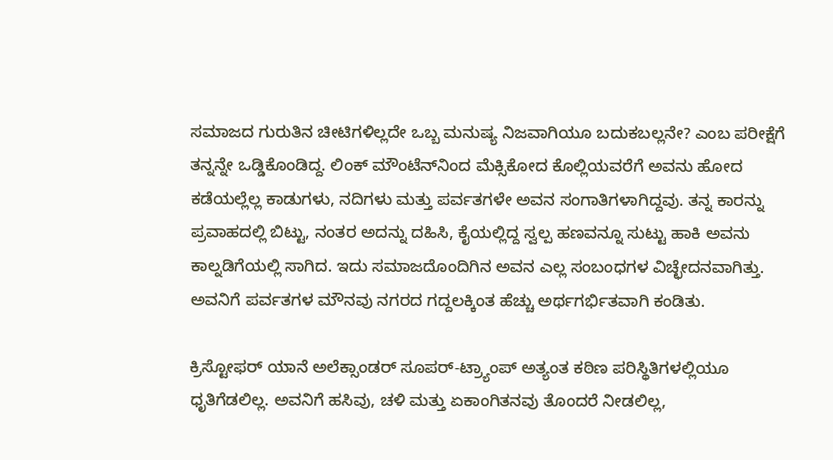ಸಮಾಜದ ಗುರುತಿನ ಚೀಟಿಗಳಿಲ್ಲದೇ ಒಬ್ಬ ಮನುಷ್ಯ ನಿಜವಾಗಿಯೂ ಬದುಕಬಲ್ಲನೇ? ಎಂಬ ಪರೀಕ್ಷೆಗೆ ತನ್ನನ್ನೇ ಒಡ್ಡಿಕೊಂಡಿದ್ದ. ಲಿಂಕ್ ಮೌಂಟೆನ್‌ನಿಂದ ಮೆಕ್ಸಿಕೋದ ಕೊಲ್ಲಿಯವರೆಗೆ ಅವನು ಹೋದ ಕಡೆಯಲ್ಲೆಲ್ಲ ಕಾಡುಗಳು, ನದಿಗಳು ಮತ್ತು ಪರ್ವತಗಳೇ ಅವನ ಸಂಗಾತಿಗಳಾಗಿದ್ದವು. ತನ್ನ ಕಾರನ್ನು ಪ್ರವಾಹದಲ್ಲಿ ಬಿಟ್ಟು, ನಂತರ ಅದನ್ನು ದಹಿಸಿ, ಕೈಯಲ್ಲಿದ್ದ ಸ್ವಲ್ಪ ಹಣವನ್ನೂ ಸುಟ್ಟು ಹಾಕಿ ಅವನು ಕಾಲ್ನಡಿಗೆಯಲ್ಲಿ ಸಾಗಿದ. ಇದು ಸಮಾಜದೊಂದಿಗಿನ ಅವನ ಎಲ್ಲ ಸಂಬಂಧಗಳ ವಿಚ್ಛೇದನವಾಗಿತ್ತು. ಅವನಿಗೆ ಪರ್ವತಗಳ ಮೌನವು ನಗರದ ಗದ್ದಲಕ್ಕಿಂತ ಹೆಚ್ಚು ಅರ್ಥಗರ್ಭಿತವಾಗಿ ಕಂಡಿತು.

ಕ್ರಿಸ್ಟೋಫರ್ ಯಾನೆ ಅಲೆಕ್ಸಾಂಡರ್ ಸೂಪರ್-ಟ್ರ್ಯಾಂಪ್ ಅತ್ಯಂತ ಕಠಿಣ ಪರಿಸ್ಥಿತಿಗಳಲ್ಲಿಯೂ ಧೃತಿಗೆಡಲಿಲ್ಲ. ಅವನಿಗೆ ಹಸಿವು, ಚಳಿ ಮತ್ತು ಏಕಾಂಗಿತನವು ತೊಂದರೆ ನೀಡಲಿಲ್ಲ,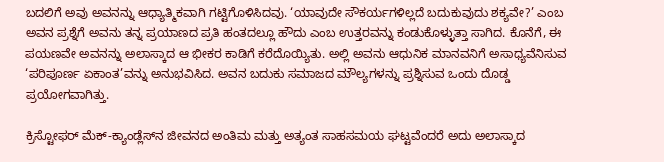ಬದಲಿಗೆ ಅವು ಅವನನ್ನು ಆಧ್ಯಾತ್ಮಿಕವಾಗಿ ಗಟ್ಟಿಗೊಳಿಸಿದವು. ‘ಯಾವುದೇ ಸೌಕರ್ಯಗಳಿಲ್ಲದೆ ಬದುಕುವುದು ಶಕ್ಯವೇ?’ ಎಂಬ ಅವನ ಪ್ರಶ್ನೆಗೆ ಅವನು ತನ್ನ ಪ್ರಯಾಣದ ಪ್ರತಿ ಹಂತದಲ್ಲೂ ಹೌದು ಎಂಬ ಉತ್ತರವನ್ನು ಕಂಡುಕೊಳ್ಳುತ್ತಾ ಸಾಗಿದ. ಕೊನೆಗೆ, ಈ ಪಯಣವೇ ಅವನನ್ನು ಅಲಾಸ್ಕಾದ ಆ ಭೀಕರ ಕಾಡಿಗೆ ಕರೆದೊಯ್ಯಿತು. ಅಲ್ಲಿ ಅವನು ಆಧುನಿಕ ಮಾನವನಿಗೆ ಅಸಾಧ್ಯವೆನಿಸುವ ‘ಪರಿಪೂರ್ಣ ಏಕಾಂತ’ವನ್ನು ಅನುಭವಿಸಿದ. ಅವನ ಬದುಕು ಸಮಾಜದ ಮೌಲ್ಯಗಳನ್ನು ಪ್ರಶ್ನಿಸುವ ಒಂದು ದೊಡ್ಡ ಪ್ರಯೋಗವಾಗಿತ್ತು.

ಕ್ರಿಸ್ಟೋಫರ್ ಮೆಕ್-ಕ್ಯಾಂಡ್ಲೆಸ್‌ನ ಜೀವನದ ಅಂತಿಮ ಮತ್ತು ಅತ್ಯಂತ ಸಾಹಸಮಯ ಘಟ್ಟವೆಂದರೆ ಅದು ಅಲಾಸ್ಕಾದ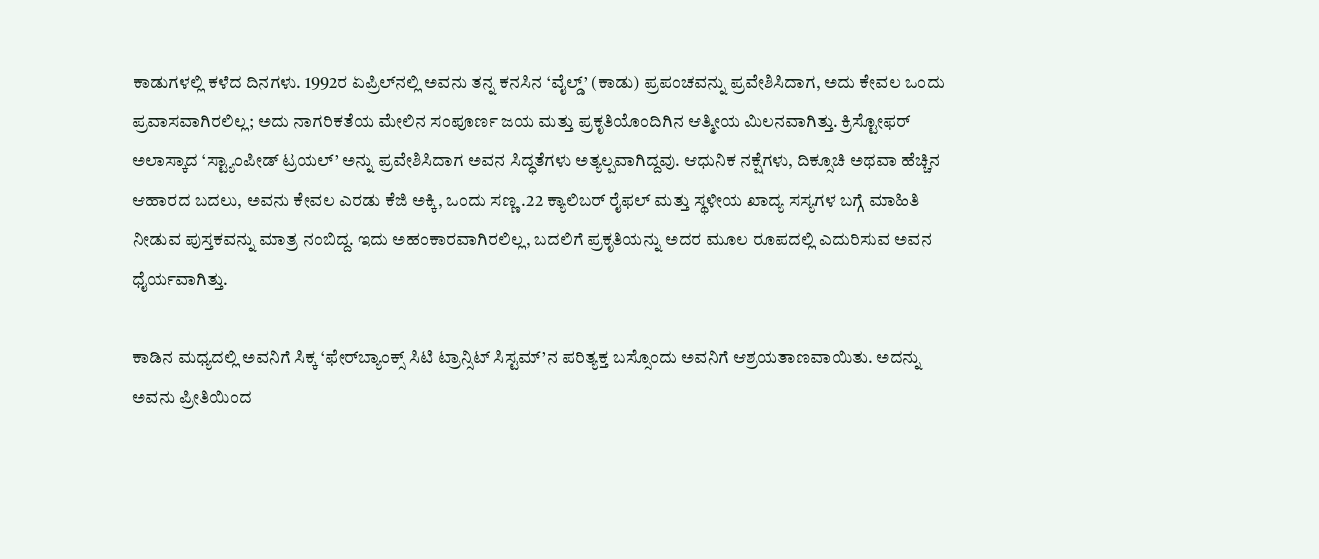ಕಾಡುಗಳಲ್ಲಿ ಕಳೆದ ದಿನಗಳು. 1992ರ ಏಪ್ರಿಲ್‌ನಲ್ಲಿ ಅವನು ತನ್ನ ಕನಸಿನ ‘ವೈಲ್ಡ್’ (ಕಾಡು) ಪ್ರಪಂಚವನ್ನು ಪ್ರವೇಶಿಸಿದಾಗ, ಅದು ಕೇವಲ ಒಂದು ಪ್ರವಾಸವಾಗಿರಲಿಲ್ಲ; ಅದು ನಾಗರಿಕತೆಯ ಮೇಲಿನ ಸಂಪೂರ್ಣ ಜಯ ಮತ್ತು ಪ್ರಕೃತಿಯೊಂದಿಗಿನ ಆತ್ಮೀಯ ಮಿಲನವಾಗಿತ್ತು. ಕ್ರಿಸ್ಟೋಫರ್ ಅಲಾಸ್ಕಾದ ‘ಸ್ಟ್ಯಾಂಪೀಡ್ ಟ್ರಯಲ್’ ಅನ್ನು ಪ್ರವೇಶಿಸಿದಾಗ ಅವನ ಸಿದ್ಧತೆಗಳು ಅತ್ಯಲ್ಪವಾಗಿದ್ದವು. ಆಧುನಿಕ ನಕ್ಷೆಗಳು, ದಿಕ್ಸೂಚಿ ಅಥವಾ ಹೆಚ್ಚಿನ ಆಹಾರದ ಬದಲು, ಅವನು ಕೇವಲ ಎರಡು ಕೆಜಿ ಅಕ್ಕಿ, ಒಂದು ಸಣ್ಣ .22 ಕ್ಯಾಲಿಬರ್ ರೈಫಲ್ ಮತ್ತು ಸ್ಥಳೀಯ ಖಾದ್ಯ ಸಸ್ಯಗಳ ಬಗ್ಗೆ ಮಾಹಿತಿ ನೀಡುವ ಪುಸ್ತಕವನ್ನು ಮಾತ್ರ ನಂಬಿದ್ದ. ಇದು ಅಹಂಕಾರವಾಗಿರಲಿಲ್ಲ, ಬದಲಿಗೆ ಪ್ರಕೃತಿಯನ್ನು ಅದರ ಮೂಲ ರೂಪದಲ್ಲಿ ಎದುರಿಸುವ ಅವನ ಧೈರ್ಯವಾಗಿತ್ತು.

ಕಾಡಿನ ಮಧ್ಯದಲ್ಲಿ ಅವನಿಗೆ ಸಿಕ್ಕ ‘ಫೇರ್‌ಬ್ಯಾಂಕ್ಸ್ ಸಿಟಿ ಟ್ರಾನ್ಸಿಟ್ ಸಿಸ್ಟಮ್’ನ ಪರಿತ್ಯಕ್ತ ಬಸ್ಸೊಂದು ಅವನಿಗೆ ಆಶ್ರಯತಾಣವಾಯಿತು. ಅದನ್ನು ಅವನು ಪ್ರೀತಿಯಿಂದ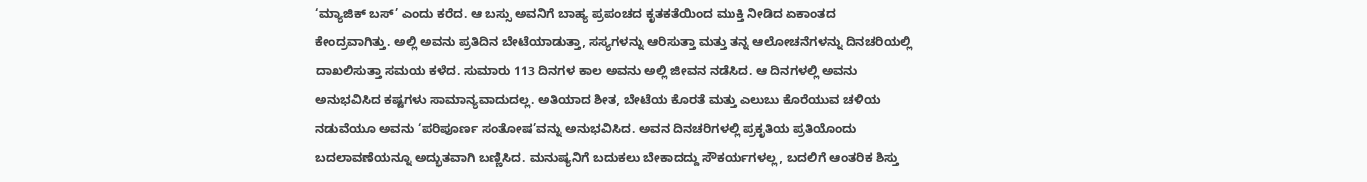‘ಮ್ಯಾಜಿಕ್ ಬಸ್’ ಎಂದು ಕರೆದ. ಆ ಬಸ್ಸು ಅವನಿಗೆ ಬಾಹ್ಯ ಪ್ರಪಂಚದ ಕೃತಕತೆಯಿಂದ ಮುಕ್ತಿ ನೀಡಿದ ಏಕಾಂತದ ಕೇಂದ್ರವಾಗಿತ್ತು. ಅಲ್ಲಿ ಅವನು ಪ್ರತಿದಿನ ಬೇಟೆಯಾಡುತ್ತಾ, ಸಸ್ಯಗಳನ್ನು ಆರಿಸುತ್ತಾ ಮತ್ತು ತನ್ನ ಆಲೋಚನೆಗಳನ್ನು ದಿನಚರಿಯಲ್ಲಿ ದಾಖಲಿಸುತ್ತಾ ಸಮಯ ಕಳೆದ. ಸುಮಾರು 113 ದಿನಗಳ ಕಾಲ ಅವನು ಅಲ್ಲಿ ಜೀವನ ನಡೆಸಿದ. ಆ ದಿನಗಳಲ್ಲಿ ಅವನು ಅನುಭವಿಸಿದ ಕಷ್ಟಗಳು ಸಾಮಾನ್ಯವಾದುದಲ್ಲ. ಅತಿಯಾದ ಶೀತ, ಬೇಟೆಯ ಕೊರತೆ ಮತ್ತು ಎಲುಬು ಕೊರೆಯುವ ಚಳಿಯ ನಡುವೆಯೂ ಅವನು ‘ಪರಿಪೂರ್ಣ ಸಂತೋಷ’ವನ್ನು ಅನುಭವಿಸಿದ. ಅವನ ದಿನಚರಿಗಳಲ್ಲಿ ಪ್ರಕೃತಿಯ ಪ್ರತಿಯೊಂದು ಬದಲಾವಣೆಯನ್ನೂ ಅದ್ಭುತವಾಗಿ ಬಣ್ಣಿಸಿದ. ಮನುಷ್ಯನಿಗೆ ಬದುಕಲು ಬೇಕಾದದ್ದು ಸೌಕರ್ಯಗಳಲ್ಲ, ಬದಲಿಗೆ ಆಂತರಿಕ ಶಿಸ್ತು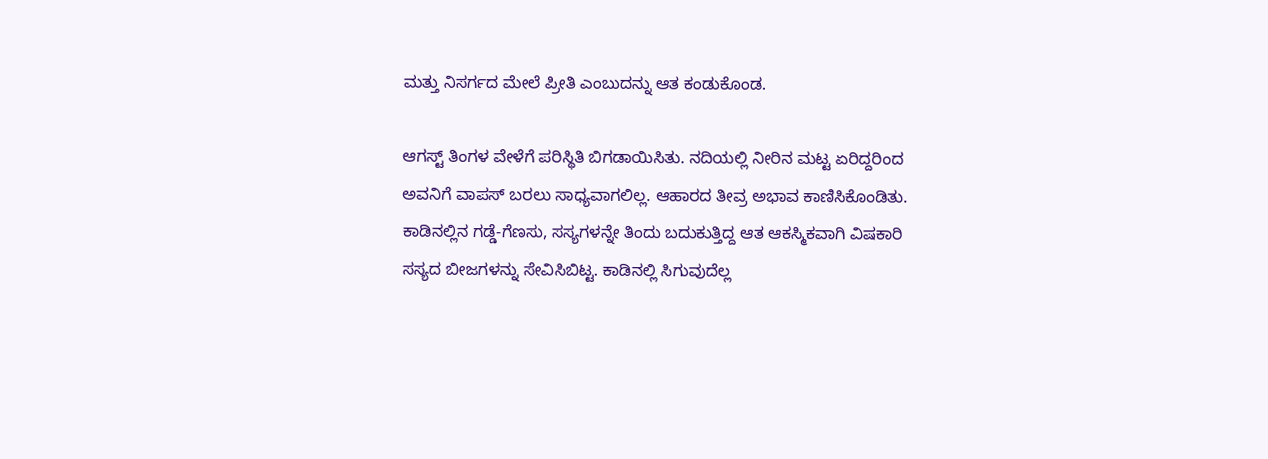ಮತ್ತು ನಿಸರ್ಗದ ಮೇಲೆ ಪ್ರೀತಿ ಎಂಬುದನ್ನು ಆತ ಕಂಡುಕೊಂಡ.

ಆಗಸ್ಟ್ ತಿಂಗಳ ವೇಳೆಗೆ ಪರಿಸ್ಥಿತಿ ಬಿಗಡಾಯಿಸಿತು. ನದಿಯಲ್ಲಿ ನೀರಿನ ಮಟ್ಟ ಏರಿದ್ದರಿಂದ ಅವನಿಗೆ ವಾಪಸ್ ಬರಲು ಸಾಧ್ಯವಾಗಲಿಲ್ಲ. ಆಹಾರದ ತೀವ್ರ ಅಭಾವ ಕಾಣಿಸಿಕೊಂಡಿತು. ಕಾಡಿನಲ್ಲಿನ ಗಡ್ಡೆ-ಗೆಣಸು, ಸಸ್ಯಗಳನ್ನೇ ತಿಂದು ಬದುಕುತ್ತಿದ್ದ ಆತ ಆಕಸ್ಮಿಕವಾಗಿ ವಿಷಕಾರಿ ಸಸ್ಯದ ಬೀಜಗಳನ್ನು ಸೇವಿಸಿಬಿಟ್ಟ. ಕಾಡಿನಲ್ಲಿ ಸಿಗುವುದೆಲ್ಲ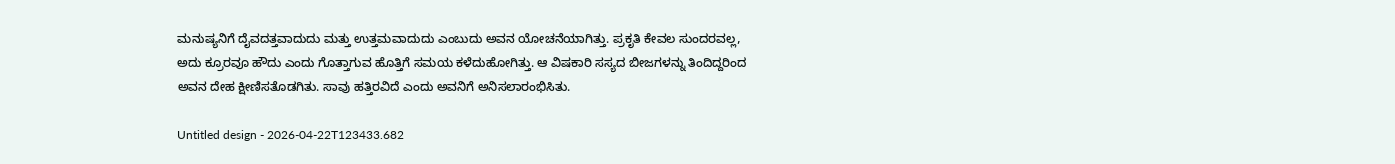ಮನುಷ್ಯನಿಗೆ ದೈವದತ್ತವಾದುದು ಮತ್ತು ಉತ್ತಮವಾದುದು ಎಂಬುದು ಅವನ ಯೋಚನೆಯಾಗಿತ್ತು. ಪ್ರಕೃತಿ ಕೇವಲ ಸುಂದರವಲ್ಲ, ಅದು ಕ್ರೂರವೂ ಹೌದು ಎಂದು ಗೊತ್ತಾಗುವ ಹೊತ್ತಿಗೆ ಸಮಯ ಕಳೆದುಹೋಗಿತ್ತು. ಆ ವಿಷಕಾರಿ ಸಸ್ಯದ ಬೀಜಗಳನ್ನು ತಿಂದಿದ್ದರಿಂದ ಅವನ ದೇಹ ಕ್ಷೀಣಿಸತೊಡಗಿತು. ಸಾವು ಹತ್ತಿರವಿದೆ ಎಂದು ಅವನಿಗೆ ಅನಿಸಲಾರಂಭಿಸಿತು.

Untitled design - 2026-04-22T123433.682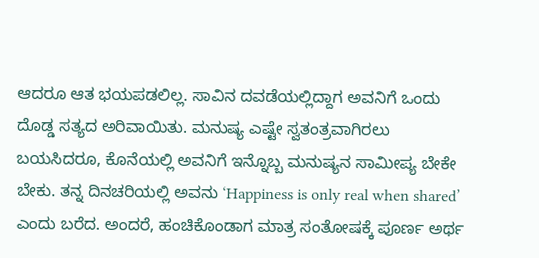ಆದರೂ ಆತ ಭಯಪಡಲಿಲ್ಲ. ಸಾವಿನ ದವಡೆಯಲ್ಲಿದ್ದಾಗ ಅವನಿಗೆ ಒಂದು ದೊಡ್ಡ ಸತ್ಯದ ಅರಿವಾಯಿತು. ಮನುಷ್ಯ ಎಷ್ಟೇ ಸ್ವತಂತ್ರವಾಗಿರಲು ಬಯಸಿದರೂ, ಕೊನೆಯಲ್ಲಿ ಅವನಿಗೆ ಇನ್ನೊಬ್ಬ ಮನುಷ್ಯನ ಸಾಮೀಪ್ಯ ಬೇಕೇ ಬೇಕು. ತನ್ನ ದಿನಚರಿಯಲ್ಲಿ ಅವನು ‘Happiness is only real when shared’ ಎಂದು ಬರೆದ. ಅಂದರೆ, ಹಂಚಿಕೊಂಡಾಗ ಮಾತ್ರ ಸಂತೋಷಕ್ಕೆ ಪೂರ್ಣ ಅರ್ಥ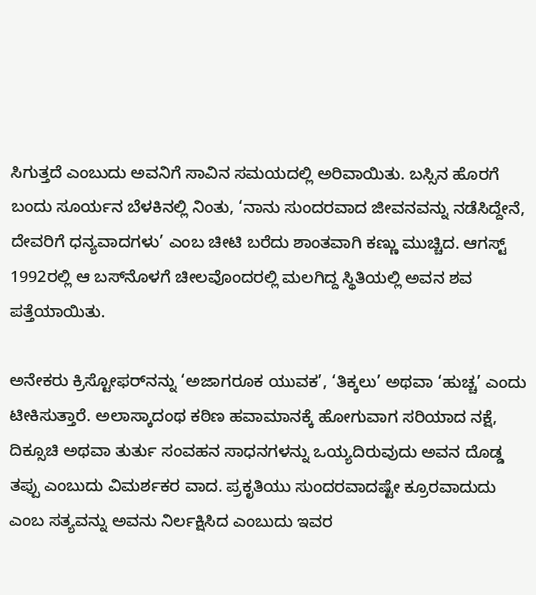ಸಿಗುತ್ತದೆ ಎಂಬುದು ಅವನಿಗೆ ಸಾವಿನ ಸಮಯದಲ್ಲಿ ಅರಿವಾಯಿತು. ಬಸ್ಸಿನ ಹೊರಗೆ ಬಂದು ಸೂರ್ಯನ ಬೆಳಕಿನಲ್ಲಿ ನಿಂತು, ‘ನಾನು ಸುಂದರವಾದ ಜೀವನವನ್ನು ನಡೆಸಿದ್ದೇನೆ, ದೇವರಿಗೆ ಧನ್ಯವಾದಗಳು’ ಎಂಬ ಚೀಟಿ ಬರೆದು ಶಾಂತವಾಗಿ ಕಣ್ಣು ಮುಚ್ಚಿದ. ಆಗಸ್ಟ್ 1992ರಲ್ಲಿ ಆ ಬಸ್‌ನೊಳಗೆ ಚೀಲವೊಂದರಲ್ಲಿ ಮಲಗಿದ್ದ ಸ್ಥಿತಿಯಲ್ಲಿ ಅವನ ಶವ ಪತ್ತೆಯಾಯಿತು.

ಅನೇಕರು ಕ್ರಿಸ್ಟೋಫರ್‌ನನ್ನು ‘ಅಜಾಗರೂಕ ಯುವಕ’, ‘ತಿಕ್ಕಲು’ ಅಥವಾ ‘ಹುಚ್ಚ’ ಎಂದು ಟೀಕಿಸುತ್ತಾರೆ. ಅಲಾಸ್ಕಾದಂಥ ಕಠಿಣ ಹವಾಮಾನಕ್ಕೆ ಹೋಗುವಾಗ ಸರಿಯಾದ ನಕ್ಷೆ, ದಿಕ್ಸೂಚಿ ಅಥವಾ ತುರ್ತು ಸಂವಹನ ಸಾಧನಗಳನ್ನು ಒಯ್ಯದಿರುವುದು ಅವನ ದೊಡ್ಡ ತಪ್ಪು ಎಂಬುದು ವಿಮರ್ಶಕರ ವಾದ. ಪ್ರಕೃತಿಯು ಸುಂದರವಾದಷ್ಟೇ ಕ್ರೂರವಾದುದು ಎಂಬ ಸತ್ಯವನ್ನು ಅವನು ನಿರ್ಲಕ್ಷಿಸಿದ ಎಂಬುದು ಇವರ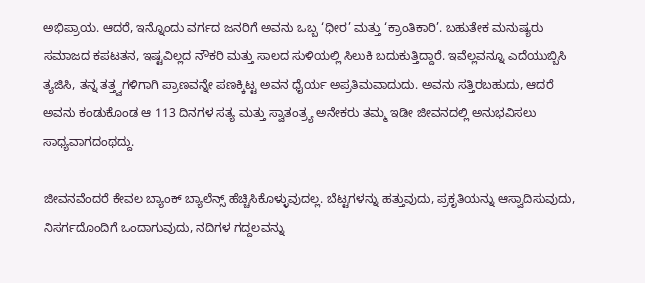ಅಭಿಪ್ರಾಯ. ಆದರೆ, ಇನ್ನೊಂದು ವರ್ಗದ ಜನರಿಗೆ ಅವನು ಒಬ್ಬ ‘ಧೀರ’ ಮತ್ತು ‘ಕ್ರಾಂತಿಕಾರಿ’. ಬಹುತೇಕ ಮನುಷ್ಯರು ಸಮಾಜದ ಕಪಟತನ, ಇಷ್ಟವಿಲ್ಲದ ನೌಕರಿ ಮತ್ತು ಸಾಲದ ಸುಳಿಯಲ್ಲಿ ಸಿಲುಕಿ ಬದುಕುತ್ತಿದ್ದಾರೆ. ಇವೆಲ್ಲವನ್ನೂ ಎದೆಯುಬ್ಬಿಸಿ ತ್ಯಜಿಸಿ, ತನ್ನ ತತ್ತ್ವಗಳಿಗಾಗಿ ಪ್ರಾಣವನ್ನೇ ಪಣಕ್ಕಿಟ್ಟ ಅವನ ಧೈರ್ಯ ಅಪ್ರತಿಮವಾದುದು. ಅವನು ಸತ್ತಿರಬಹುದು, ಆದರೆ ಅವನು ಕಂಡುಕೊಂಡ ಆ 113 ದಿನಗಳ ಸತ್ಯ ಮತ್ತು ಸ್ವಾತಂತ್ರ್ಯ ಅನೇಕರು ತಮ್ಮ ಇಡೀ ಜೀವನದಲ್ಲಿ ಅನುಭವಿಸಲು ಸಾಧ್ಯವಾಗದಂಥದ್ದು.

ಜೀವನವೆಂದರೆ ಕೇವಲ ಬ್ಯಾಂಕ್ ಬ್ಯಾಲೆನ್ಸ್ ಹೆಚ್ಚಿಸಿಕೊಳ್ಳುವುದಲ್ಲ. ಬೆಟ್ಟಗಳನ್ನು ಹತ್ತುವುದು, ಪ್ರಕೃತಿಯನ್ನು ಆಸ್ವಾದಿಸುವುದು, ನಿಸರ್ಗದೊಂದಿಗೆ ಒಂದಾಗುವುದು, ನದಿಗಳ ಗದ್ದಲವನ್ನು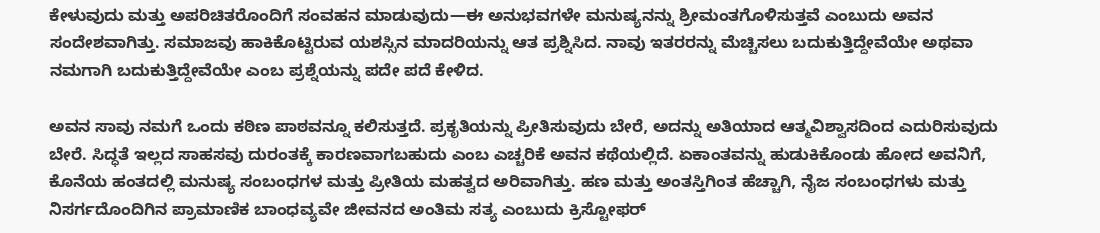ಕೇಳುವುದು ಮತ್ತು ಅಪರಿಚಿತರೊಂದಿಗೆ ಸಂವಹನ ಮಾಡುವುದು—ಈ ಅನುಭವಗಳೇ ಮನುಷ್ಯನನ್ನು ಶ್ರೀಮಂತಗೊಳಿಸುತ್ತವೆ ಎಂಬುದು ಅವನ ಸಂದೇಶವಾಗಿತ್ತು. ಸಮಾಜವು ಹಾಕಿಕೊಟ್ಟಿರುವ ಯಶಸ್ಸಿನ ಮಾದರಿಯನ್ನು ಆತ ಪ್ರಶ್ನಿಸಿದ. ನಾವು ಇತರರನ್ನು ಮೆಚ್ಚಿಸಲು ಬದುಕುತ್ತಿದ್ದೇವೆಯೇ ಅಥವಾ ನಮಗಾಗಿ ಬದುಕುತ್ತಿದ್ದೇವೆಯೇ ಎಂಬ ಪ್ರಶ್ನೆಯನ್ನು ಪದೇ ಪದೆ ಕೇಳಿದ.

ಅವನ ಸಾವು ನಮಗೆ ಒಂದು ಕಠಿಣ ಪಾಠವನ್ನೂ ಕಲಿಸುತ್ತದೆ. ಪ್ರಕೃತಿಯನ್ನು ಪ್ರೀತಿಸುವುದು ಬೇರೆ, ಅದನ್ನು ಅತಿಯಾದ ಆತ್ಮವಿಶ್ವಾಸದಿಂದ ಎದುರಿಸುವುದು ಬೇರೆ. ಸಿದ್ಧತೆ ಇಲ್ಲದ ಸಾಹಸವು ದುರಂತಕ್ಕೆ ಕಾರಣವಾಗಬಹುದು ಎಂಬ ಎಚ್ಚರಿಕೆ ಅವನ ಕಥೆಯಲ್ಲಿದೆ. ಏಕಾಂತವನ್ನು ಹುಡುಕಿಕೊಂಡು ಹೋದ ಅವನಿಗೆ, ಕೊನೆಯ ಹಂತದಲ್ಲಿ ಮನುಷ್ಯ ಸಂಬಂಧಗಳ ಮತ್ತು ಪ್ರೀತಿಯ ಮಹತ್ವದ ಅರಿವಾಗಿತ್ತು. ಹಣ ಮತ್ತು ಅಂತಸ್ತಿಗಿಂತ ಹೆಚ್ಚಾಗಿ, ನೈಜ ಸಂಬಂಧಗಳು ಮತ್ತು ನಿಸರ್ಗದೊಂದಿಗಿನ ಪ್ರಾಮಾಣಿಕ ಬಾಂಧವ್ಯವೇ ಜೀವನದ ಅಂತಿಮ ಸತ್ಯ ಎಂಬುದು ಕ್ರಿಸ್ಟೋಫರ್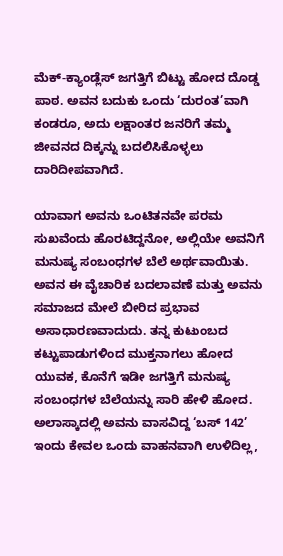ಮೆಕ್-ಕ್ಯಾಂಡ್ಲೆಸ್ ಜಗತ್ತಿಗೆ ಬಿಟ್ಟು ಹೋದ ದೊಡ್ಡ ಪಾಠ. ಅವನ ಬದುಕು ಒಂದು ‘ದುರಂತ’ವಾಗಿ ಕಂಡರೂ, ಅದು ಲಕ್ಷಾಂತರ ಜನರಿಗೆ ತಮ್ಮ ಜೀವನದ ದಿಕ್ಕನ್ನು ಬದಲಿಸಿಕೊಳ್ಳಲು ದಾರಿದೀಪವಾಗಿದೆ.

ಯಾವಾಗ ಅವನು ಒಂಟಿತನವೇ ಪರಮ ಸುಖವೆಂದು ಹೊರಟಿದ್ದನೋ, ಅಲ್ಲಿಯೇ ಅವನಿಗೆ ಮನುಷ್ಯ ಸಂಬಂಧಗಳ ಬೆಲೆ ಅರ್ಥವಾಯಿತು. ಅವನ ಈ ವೈಚಾರಿಕ ಬದಲಾವಣೆ ಮತ್ತು ಅವನು ಸಮಾಜದ ಮೇಲೆ ಬೀರಿದ ಪ್ರಭಾವ ಅಸಾಧಾರಣವಾದುದು. ತನ್ನ ಕುಟುಂಬದ ಕಟ್ಟುಪಾಡುಗಳಿಂದ ಮುಕ್ತನಾಗಲು ಹೋದ ಯುವಕ, ಕೊನೆಗೆ ಇಡೀ ಜಗತ್ತಿಗೆ ಮನುಷ್ಯ ಸಂಬಂಧಗಳ ಬೆಲೆಯನ್ನು ಸಾರಿ ಹೇಳಿ ಹೋದ. ಅಲಾಸ್ಕಾದಲ್ಲಿ ಅವನು ವಾಸವಿದ್ದ ‘ಬಸ್ 142’ ಇಂದು ಕೇವಲ ಒಂದು ವಾಹನವಾಗಿ ಉಳಿದಿಲ್ಲ,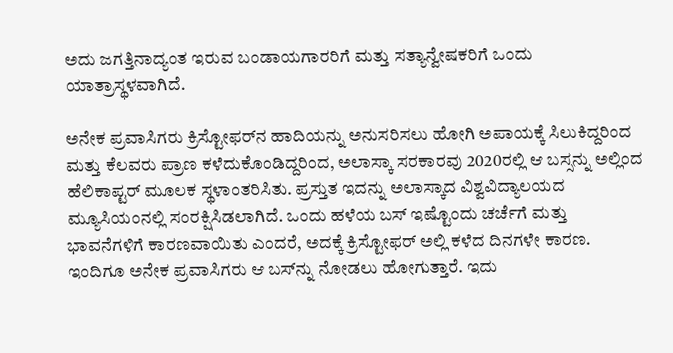ಅದು ಜಗತ್ತಿನಾದ್ಯಂತ ಇರುವ ಬಂಡಾಯಗಾರರಿಗೆ ಮತ್ತು ಸತ್ಯಾನ್ವೇಷಕರಿಗೆ ಒಂದು ಯಾತ್ರಾಸ್ಥಳವಾಗಿದೆ.

ಅನೇಕ ಪ್ರವಾಸಿಗರು ಕ್ರಿಸ್ಟೋಫರ್‌ನ ಹಾದಿಯನ್ನು ಅನುಸರಿಸಲು ಹೋಗಿ ಅಪಾಯಕ್ಕೆ ಸಿಲುಕಿದ್ದರಿಂದ ಮತ್ತು ಕೆಲವರು ಪ್ರಾಣ ಕಳೆದುಕೊಂಡಿದ್ದರಿಂದ, ಅಲಾಸ್ಕಾ ಸರಕಾರವು 2020ರಲ್ಲಿ ಆ ಬಸ್ಸನ್ನು ಅಲ್ಲಿಂದ ಹೆಲಿಕಾಪ್ಟರ್ ಮೂಲಕ ಸ್ಥಳಾಂತರಿಸಿತು. ಪ್ರಸ್ತುತ ಇದನ್ನು ಅಲಾಸ್ಕಾದ ವಿಶ್ವವಿದ್ಯಾಲಯದ ಮ್ಯೂಸಿಯಂನಲ್ಲಿ ಸಂರಕ್ಷಿಸಿಡಲಾಗಿದೆ. ಒಂದು ಹಳೆಯ ಬಸ್ ಇಷ್ಟೊಂದು ಚರ್ಚೆಗೆ ಮತ್ತು ಭಾವನೆಗಳಿಗೆ ಕಾರಣವಾಯಿತು ಎಂದರೆ, ಅದಕ್ಕೆ ಕ್ರಿಸ್ಟೋಫರ್ ಅಲ್ಲಿ ಕಳೆದ ದಿನಗಳೇ ಕಾರಣ. ಇಂದಿಗೂ ಅನೇಕ ಪ್ರವಾಸಿಗರು ಆ ಬಸ್‌ನ್ನು ನೋಡಲು ಹೋಗುತ್ತಾರೆ. ಇದು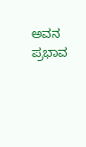ಅವನ ಪ್ರಭಾವ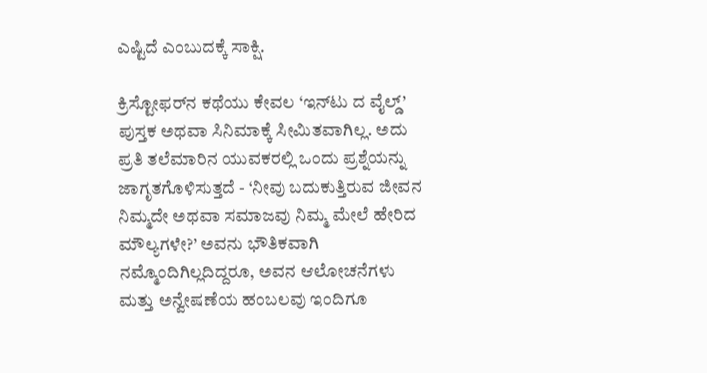ಎಷ್ಟಿದೆ ಎಂಬುದಕ್ಕೆ ಸಾಕ್ಷಿ.

ಕ್ರಿಸ್ಟೋಫರ್‌ನ ಕಥೆಯು ಕೇವಲ ‘ಇನ್‌ಟು ದ ವೈಲ್ಡ್’ ಪುಸ್ತಕ ಅಥವಾ ಸಿನಿಮಾಕ್ಕೆ ಸೀಮಿತವಾಗಿಲ್ಲ. ಅದು ಪ್ರತಿ ತಲೆಮಾರಿನ ಯುವಕರಲ್ಲಿ ಒಂದು ಪ್ರಶ್ನೆಯನ್ನು ಜಾಗೃತಗೊಳಿಸುತ್ತದೆ - ‘ನೀವು ಬದುಕುತ್ತಿರುವ ಜೀವನ ನಿಮ್ಮದೇ ಅಥವಾ ಸಮಾಜವು ನಿಮ್ಮ ಮೇಲೆ ಹೇರಿದ ಮೌಲ್ಯಗಳೇ?’ ಅವನು ಭೌತಿಕವಾಗಿ ನಮ್ಮೊಂದಿಗಿಲ್ಲದಿದ್ದರೂ, ಅವನ ಆಲೋಚನೆಗಳು ಮತ್ತು ಅನ್ವೇಷಣೆಯ ಹಂಬಲವು ಇಂದಿಗೂ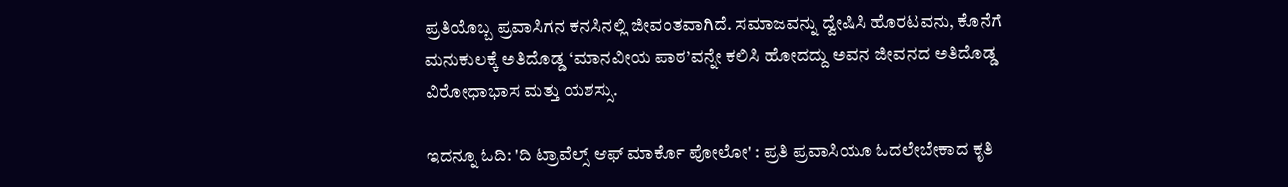ಪ್ರತಿಯೊಬ್ಬ ಪ್ರವಾಸಿಗನ ಕನಸಿನಲ್ಲಿ ಜೀವಂತವಾಗಿದೆ. ಸಮಾಜವನ್ನು ದ್ವೇಷಿಸಿ ಹೊರಟವನು, ಕೊನೆಗೆ ಮನುಕುಲಕ್ಕೆ ಅತಿದೊಡ್ಡ ‘ಮಾನವೀಯ ಪಾಠ’ವನ್ನೇ ಕಲಿಸಿ ಹೋದದ್ದು ಅವನ ಜೀವನದ ಅತಿದೊಡ್ಡ ವಿರೋಧಾಭಾಸ ಮತ್ತು ಯಶಸ್ಸು.

ಇದನ್ನೂ ಓದಿ: 'ದಿ ಟ್ರಾವೆಲ್ಸ್ ಆಫ್ ಮಾರ್ಕೊ ಪೋಲೋ' : ಪ್ರತಿ ಪ್ರವಾಸಿಯೂ ಓದಲೇಬೇಕಾದ ಕೃತಿ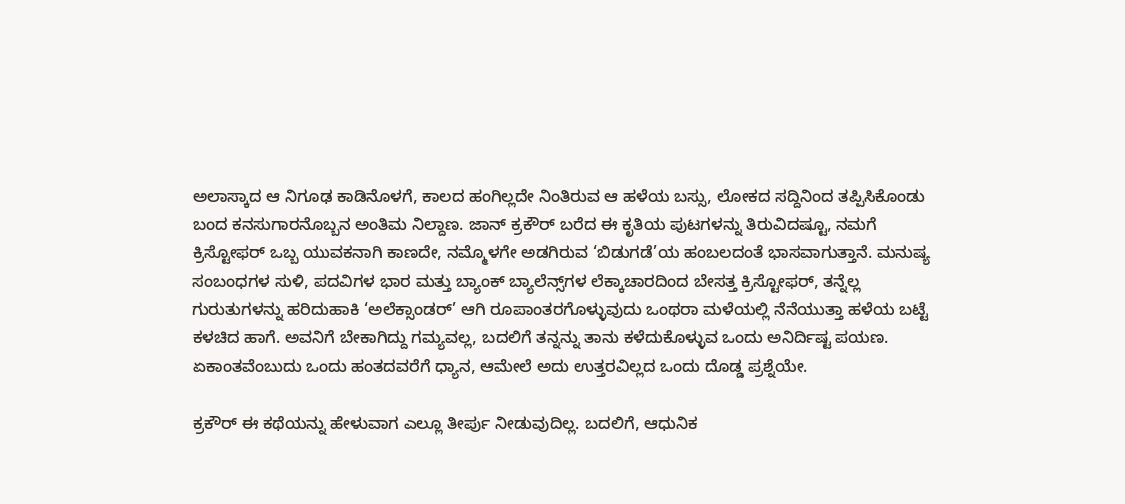ಅಲಾಸ್ಕಾದ ಆ ನಿಗೂಢ ಕಾಡಿನೊಳಗೆ, ಕಾಲದ ಹಂಗಿಲ್ಲದೇ ನಿಂತಿರುವ ಆ ಹಳೆಯ ಬಸ್ಸು, ಲೋಕದ ಸದ್ದಿನಿಂದ ತಪ್ಪಿಸಿಕೊಂಡು ಬಂದ ಕನಸುಗಾರನೊಬ್ಬನ ಅಂತಿಮ ನಿಲ್ದಾಣ. ಜಾನ್ ಕ್ರಕೌರ್ ಬರೆದ ಈ ಕೃತಿಯ ಪುಟಗಳನ್ನು ತಿರುವಿದಷ್ಟೂ, ನಮಗೆ ಕ್ರಿಸ್ಟೋಫರ್ ಒಬ್ಬ ಯುವಕನಾಗಿ ಕಾಣದೇ, ನಮ್ಮೊಳಗೇ ಅಡಗಿರುವ ‘ಬಿಡುಗಡೆ’ಯ ಹಂಬಲದಂತೆ ಭಾಸವಾಗುತ್ತಾನೆ. ಮನುಷ್ಯ ಸಂಬಂಧಗಳ ಸುಳಿ, ಪದವಿಗಳ ಭಾರ ಮತ್ತು ಬ್ಯಾಂಕ್ ಬ್ಯಾಲೆನ್ಸ್‌ಗಳ ಲೆಕ್ಕಾಚಾರದಿಂದ ಬೇಸತ್ತ ಕ್ರಿಸ್ಟೋಫರ್, ತನ್ನೆಲ್ಲ ಗುರುತುಗಳನ್ನು ಹರಿದುಹಾಕಿ ‘ಅಲೆಕ್ಸಾಂಡರ್’ ಆಗಿ ರೂಪಾಂತರಗೊಳ್ಳುವುದು ಒಂಥರಾ ಮಳೆಯಲ್ಲಿ ನೆನೆಯುತ್ತಾ ಹಳೆಯ ಬಟ್ಟೆ ಕಳಚಿದ ಹಾಗೆ. ಅವನಿಗೆ ಬೇಕಾಗಿದ್ದು ಗಮ್ಯವಲ್ಲ, ಬದಲಿಗೆ ತನ್ನನ್ನು ತಾನು ಕಳೆದುಕೊಳ್ಳುವ ಒಂದು ಅನಿರ್ದಿಷ್ಟ ಪಯಣ. ಏಕಾಂತವೆಂಬುದು ಒಂದು ಹಂತದವರೆಗೆ ಧ್ಯಾನ, ಆಮೇಲೆ ಅದು ಉತ್ತರವಿಲ್ಲದ ಒಂದು ದೊಡ್ಡ ಪ್ರಶ್ನೆಯೇ.

ಕ್ರಕೌರ್ ಈ ಕಥೆಯನ್ನು ಹೇಳುವಾಗ ಎಲ್ಲೂ ತೀರ್ಪು ನೀಡುವುದಿಲ್ಲ. ಬದಲಿಗೆ, ಆಧುನಿಕ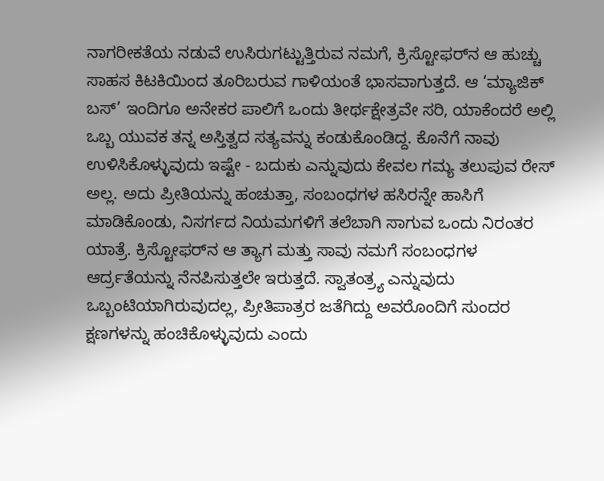ನಾಗರೀಕತೆಯ ನಡುವೆ ಉಸಿರುಗಟ್ಟುತ್ತಿರುವ ನಮಗೆ, ಕ್ರಿಸ್ಟೋಫರ್‌ನ ಆ ಹುಚ್ಚು ಸಾಹಸ ಕಿಟಕಿಯಿಂದ ತೂರಿಬರುವ ಗಾಳಿಯಂತೆ ಭಾಸವಾಗುತ್ತದೆ. ಆ ‘ಮ್ಯಾಜಿಕ್ ಬಸ್’ ಇಂದಿಗೂ ಅನೇಕರ ಪಾಲಿಗೆ ಒಂದು ತೀರ್ಥಕ್ಷೇತ್ರವೇ ಸರಿ, ಯಾಕೆಂದರೆ ಅಲ್ಲಿ ಒಬ್ಬ ಯುವಕ ತನ್ನ ಅಸ್ತಿತ್ವದ ಸತ್ಯವನ್ನು ಕಂಡುಕೊಂಡಿದ್ದ. ಕೊನೆಗೆ ನಾವು ಉಳಿಸಿಕೊಳ್ಳುವುದು ಇಷ್ಟೇ - ಬದುಕು ಎನ್ನುವುದು ಕೇವಲ ಗಮ್ಯ ತಲುಪುವ ರೇಸ್ ಅಲ್ಲ. ಅದು ಪ್ರೀತಿಯನ್ನು ಹಂಚುತ್ತಾ, ಸಂಬಂಧಗಳ ಹಸಿರನ್ನೇ ಹಾಸಿಗೆ ಮಾಡಿಕೊಂಡು, ನಿಸರ್ಗದ ನಿಯಮಗಳಿಗೆ ತಲೆಬಾಗಿ ಸಾಗುವ ಒಂದು ನಿರಂತರ ಯಾತ್ರೆ. ಕ್ರಿಸ್ಟೋಫರ್‌ನ ಆ ತ್ಯಾಗ ಮತ್ತು ಸಾವು ನಮಗೆ ಸಂಬಂಧಗಳ ಆರ್ದ್ರತೆಯನ್ನು ನೆನಪಿಸುತ್ತಲೇ ಇರುತ್ತದೆ. ಸ್ವಾತಂತ್ರ್ಯ ಎನ್ನುವುದು ಒಬ್ಬಂಟಿಯಾಗಿರುವುದಲ್ಲ, ಪ್ರೀತಿಪಾತ್ರರ ಜತೆಗಿದ್ದು ಅವರೊಂದಿಗೆ ಸುಂದರ ಕ್ಷಣಗಳನ್ನು ಹಂಚಿಕೊಳ್ಳುವುದು ಎಂದು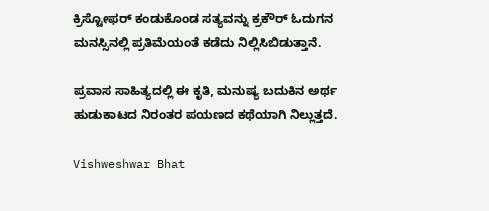ಕ್ರಿಸ್ಟೋಫರ್‌ ಕಂಡುಕೊಂಡ ಸತ್ಯವನ್ನು ಕ್ರಕೌರ್ ಓದುಗನ ಮನಸ್ಸಿನಲ್ಲಿ ಪ್ರತಿಮೆಯಂತೆ ಕಡೆದು ನಿಲ್ಲಿಸಿಬಿಡುತ್ತಾನೆ.

ಪ್ರವಾಸ ಸಾಹಿತ್ಯದಲ್ಲಿ ಈ ಕೃತಿ, ಮನುಷ್ಯ ಬದುಕಿನ ಅರ್ಥ ಹುಡುಕಾಟದ ನಿರಂತರ ಪಯಣದ ಕಥೆಯಾಗಿ ನಿಲ್ಲುತ್ತದೆ.

Vishweshwar Bhat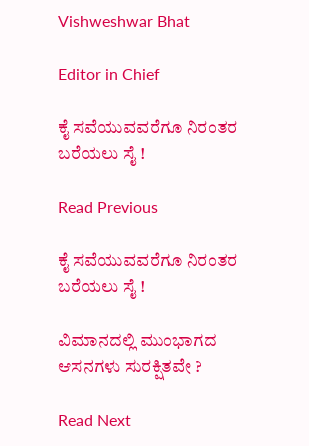Vishweshwar Bhat

Editor in Chief

ಕೈ ಸವೆಯುವವರೆಗೂ ನಿರಂತರ ಬರೆಯಲು ಸೈ !

Read Previous

ಕೈ ಸವೆಯುವವರೆಗೂ ನಿರಂತರ ಬರೆಯಲು ಸೈ !

ವಿಮಾನದಲ್ಲಿ ಮುಂಭಾಗದ ಆಸನಗಳು ಸುರಕ್ಷಿತವೇ ?

Read Next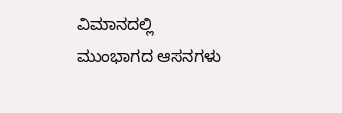ವಿಮಾನದಲ್ಲಿ ಮುಂಭಾಗದ ಆಸನಗಳು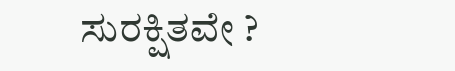ಸುರಕ್ಷಿತವೇ ?